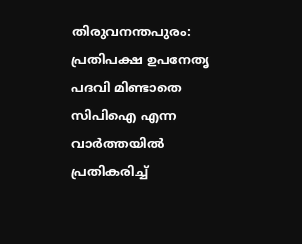തിരുവനന്തപുരം: പ്രതിപക്ഷ ഉപനേതൃ പദവി മിണ്ടാതെ സിപിഐ എന്ന വാർത്തയിൽ പ്രതികരിച്ച്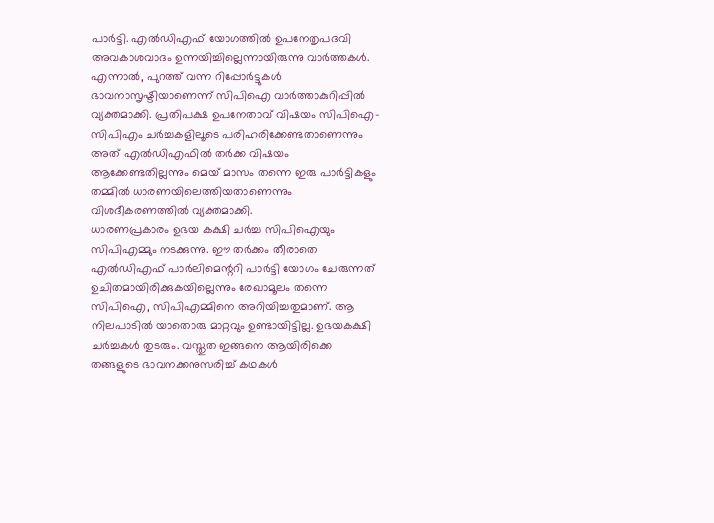പാർട്ടി. എൽഡിഎഫ് യോഗത്തിൽ ഉപനേതൃപദവി അവകാശവാദം ഉന്നയിച്ചില്ലെന്നായിരുന്നു വാർത്തകൾ. എന്നാൽ, പുറത്ത് വന്ന റിപ്പോർട്ടുകൾ ഭാവനാസൃഷ്ടിയാണെന്ന് സിപിഐ വാർത്താകുറിപ്പിൽ വ്യക്തമാക്കി. പ്രതിപക്ഷ ഉപനേതാവ് വിഷയം സിപിഐ- സിപിഎം ചർച്ചകളിലൂടെ പരിഹരിക്കേണ്ടതാണെന്നും അത് എൽഡിഎഫിൽ തർക്ക വിഷയം ആക്കേണ്ടതില്ലന്നും മെയ് മാസം തന്നെ ഇരു പാർട്ടികളും തമ്മിൽ ധാരണയിലെത്തിയതാണെന്നും വിശദീകരണത്തിൽ വ്യക്തമാക്കി.
ധാരണപ്രകാരം ഉഭയ കക്ഷി ചർച്ച സിപിഐയും സിപിഎമ്മും നടക്കുന്നു. ഈ തർക്കം തീരാതെ എൽഡിഎഫ് പാർലിമെന്ററി പാർട്ടി യോഗം ചേരുന്നത് ഉചിതമായിരിക്കുകയില്ലെന്നും രേഖാമൂലം തന്നെ സിപിഐ, സിപിഎമ്മിനെ അറിയിച്ചതുമാണ്. ആ നിലപാടിൽ യാതൊരു മാറ്റവും ഉണ്ടായിട്ടില്ല. ഉഭയകക്ഷി ചർച്ചകൾ തുടരും. വസ്തുത ഇങ്ങനെ ആയിരിക്കെ തങ്ങളുടെ ഭാവനക്കനുസരിച്ച് കഥകൾ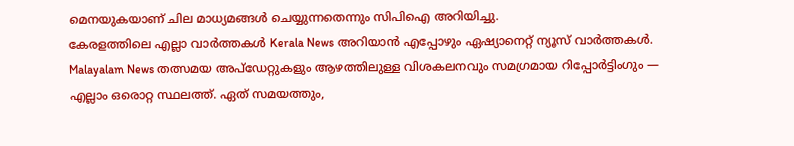മെനയുകയാണ് ചില മാധ്യമങ്ങൾ ചെയ്യുന്നതെന്നും സിപിഐ അറിയിച്ചു.
കേരളത്തിലെ എല്ലാ വാർത്തകൾ Kerala News അറിയാൻ എപ്പോഴും ഏഷ്യാനെറ്റ് ന്യൂസ് വാർത്തകൾ. Malayalam News തത്സമയ അപ്ഡേറ്റുകളും ആഴത്തിലുള്ള വിശകലനവും സമഗ്രമായ റിപ്പോർട്ടിംഗും — എല്ലാം ഒരൊറ്റ സ്ഥലത്ത്. ഏത് സമയത്തും,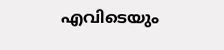എവിടെയും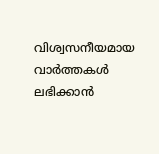വിശ്വസനീയമായ വാർത്തകൾ ലഭിക്കാൻ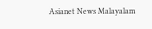Asianet News Malayalam